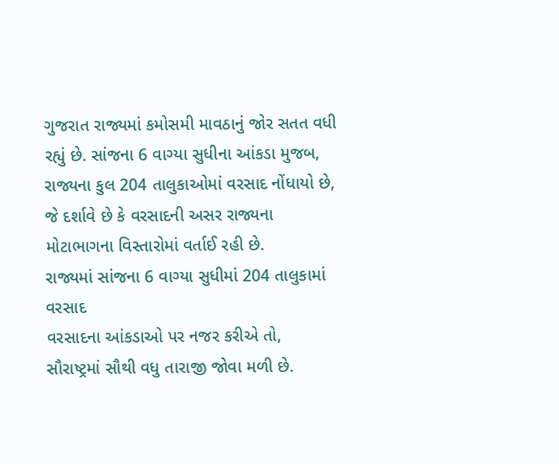ગુજરાત રાજ્યમાં કમોસમી માવઠાનું જોર સતત વધી રહ્યું છે. સાંજના 6 વાગ્યા સુધીના આંકડા મુજબ, રાજ્યના કુલ 204 તાલુકાઓમાં વરસાદ નોંધાયો છે, જે દર્શાવે છે કે વરસાદની અસર રાજ્યના મોટાભાગના વિસ્તારોમાં વર્તાઈ રહી છે.
રાજ્યમાં સાંજના 6 વાગ્યા સુધીમાં 204 તાલુકામાં વરસાદ
વરસાદના આંકડાઓ પર નજર કરીએ તો, સૌરાષ્ટ્રમાં સૌથી વધુ તારાજી જોવા મળી છે.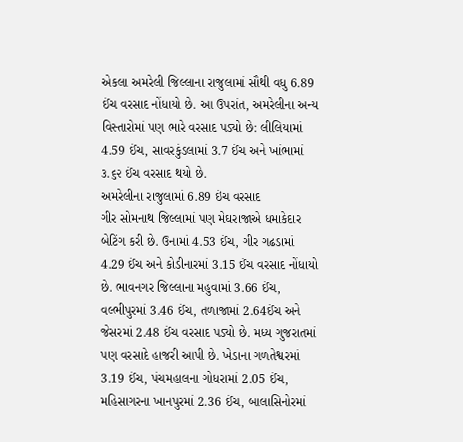એકલા અમરેલી જિલ્લાના રાજુલામાં સૌથી વધુ 6.89 ઈંચ વરસાદ નોંધાયો છે. આ ઉપરાંત, અમરેલીના અન્ય વિસ્તારોમાં પણ ભારે વરસાદ પડ્યો છે: લીલિયામાં 4.59 ઈંચ, સાવરકુંડલામાં 3.7 ઈંચ અને ખાંભામાં ૩.૬૨ ઈંચ વરસાદ થયો છે.
અમરેલીના રાજુલામાં 6.89 ઇંચ વરસાદ
ગીર સોમનાથ જિલ્લામાં પણ મેઘરાજાએ ધમાકેદાર બેટિંગ કરી છે. ઉનામાં 4.53 ઈંચ, ગીર ગઢડામાં 4.29 ઈંચ અને કોડીનારમાં 3.15 ઈંચ વરસાદ નોંધાયો છે. ભાવનગર જિલ્લાના મહુવામાં 3.66 ઈંચ, વલ્ભીપુરમાં 3.46 ઈંચ, તળાજામાં 2.64ઈંચ અને જેસરમાં 2.48 ઈંચ વરસાદ પડ્યો છે. મધ્ય ગુજરાતમાં પણ વરસાદે હાજરી આપી છે. ખેડાના ગળતેશ્વરમાં 3.19 ઈંચ, પંચમહાલના ગોધરામાં 2.05 ઈંચ, મહિસાગરના ખાનપુરમાં 2.36 ઈંચ, બાલાસિનોરમાં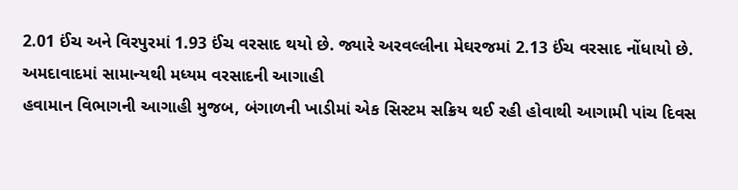2.01 ઈંચ અને વિરપુરમાં 1.93 ઈંચ વરસાદ થયો છે. જ્યારે અરવલ્લીના મેઘરજમાં 2.13 ઈંચ વરસાદ નોંધાયો છે.
અમદાવાદમાં સામાન્યથી મધ્યમ વરસાદની આગાહી
હવામાન વિભાગની આગાહી મુજબ, બંગાળની ખાડીમાં એક સિસ્ટમ સક્રિય થઈ રહી હોવાથી આગામી પાંચ દિવસ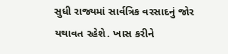સુધી રાજ્યમાં સાર્વત્રિક વરસાદનું જોર યથાવત રહેશે. ખાસ કરીને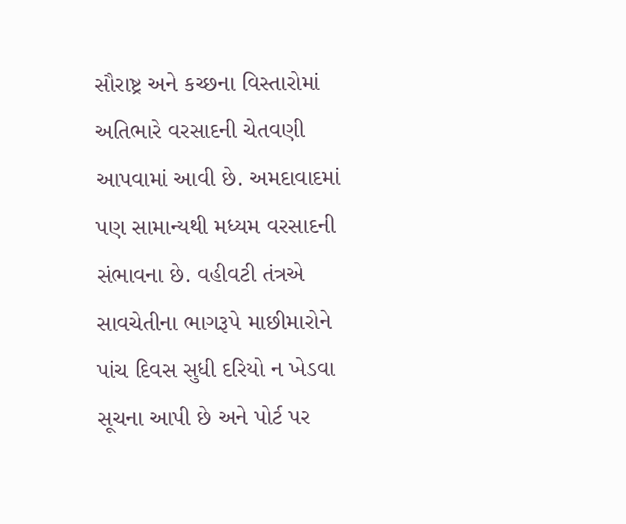સૌરાષ્ટ્ર અને કચ્છના વિસ્તારોમાં અતિભારે વરસાદની ચેતવણી આપવામાં આવી છે. અમદાવાદમાં પણ સામાન્યથી મધ્યમ વરસાદની સંભાવના છે. વહીવટી તંત્રએ સાવચેતીના ભાગરૂપે માછીમારોને પાંચ દિવસ સુધી દરિયો ન ખેડવા સૂચના આપી છે અને પોર્ટ પર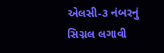એલસી-૩ નંબરનું સિગ્નલ લગાવી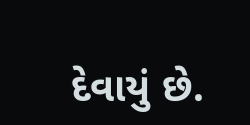દેવાયું છે.